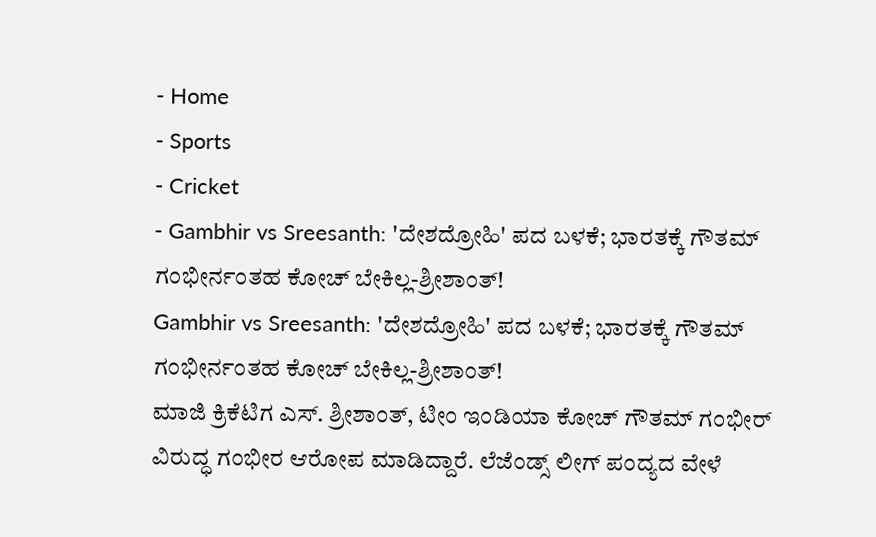- Home
- Sports
- Cricket
- Gambhir vs Sreesanth: 'ದೇಶದ್ರೋಹಿ' ಪದ ಬಳಕೆ; ಭಾರತಕ್ಕೆ ಗೌತಮ್ ಗಂಭೀರ್ನಂತಹ ಕೋಚ್ ಬೇಕಿಲ್ಲ-ಶ್ರೀಶಾಂತ್!
Gambhir vs Sreesanth: 'ದೇಶದ್ರೋಹಿ' ಪದ ಬಳಕೆ; ಭಾರತಕ್ಕೆ ಗೌತಮ್ ಗಂಭೀರ್ನಂತಹ ಕೋಚ್ ಬೇಕಿಲ್ಲ-ಶ್ರೀಶಾಂತ್!
ಮಾಜಿ ಕ್ರಿಕೆಟಿಗ ಎಸ್. ಶ್ರೀಶಾಂತ್, ಟೀಂ ಇಂಡಿಯಾ ಕೋಚ್ ಗೌತಮ್ ಗಂಭೀರ್ ವಿರುದ್ಧ ಗಂಭೀರ ಆರೋಪ ಮಾಡಿದ್ದಾರೆ. ಲೆಜೆಂಡ್ಸ್ ಲೀಗ್ ಪಂದ್ಯದ ವೇಳೆ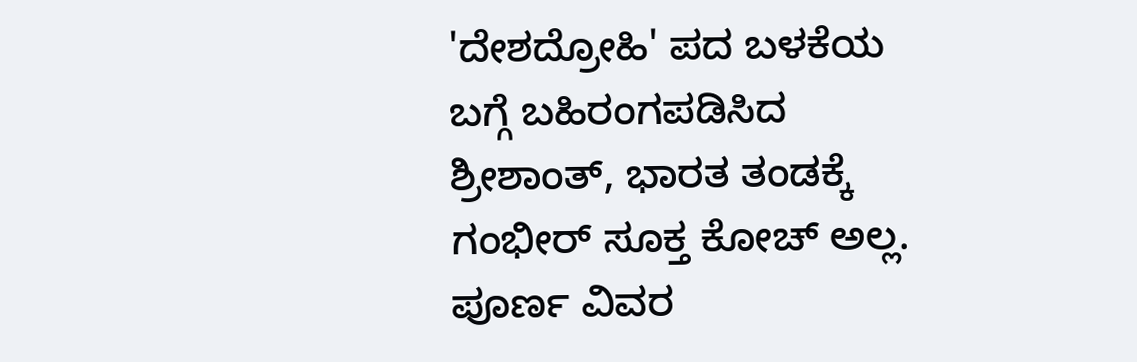'ದೇಶದ್ರೋಹಿ' ಪದ ಬಳಕೆಯ ಬಗ್ಗೆ ಬಹಿರಂಗಪಡಿಸಿದ ಶ್ರೀಶಾಂತ್, ಭಾರತ ತಂಡಕ್ಕೆ ಗಂಭೀರ್ ಸೂಕ್ತ ಕೋಚ್ ಅಲ್ಲ. ಪೂರ್ಣ ವಿವರ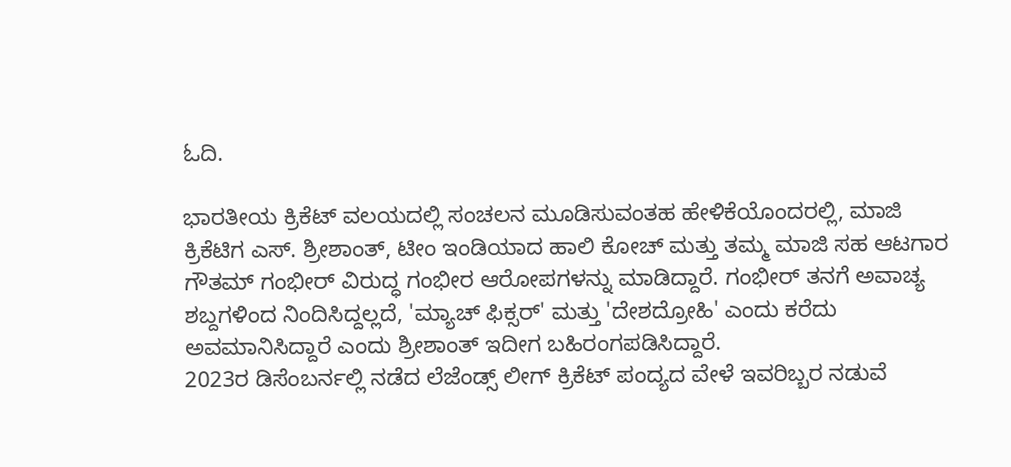ಓದಿ.

ಭಾರತೀಯ ಕ್ರಿಕೆಟ್ ವಲಯದಲ್ಲಿ ಸಂಚಲನ ಮೂಡಿಸುವಂತಹ ಹೇಳಿಕೆಯೊಂದರಲ್ಲಿ, ಮಾಜಿ ಕ್ರಿಕೆಟಿಗ ಎಸ್. ಶ್ರೀಶಾಂತ್, ಟೀಂ ಇಂಡಿಯಾದ ಹಾಲಿ ಕೋಚ್ ಮತ್ತು ತಮ್ಮ ಮಾಜಿ ಸಹ ಆಟಗಾರ ಗೌತಮ್ ಗಂಭೀರ್ ವಿರುದ್ಧ ಗಂಭೀರ ಆರೋಪಗಳನ್ನು ಮಾಡಿದ್ದಾರೆ. ಗಂಭೀರ್ ತನಗೆ ಅವಾಚ್ಯ ಶಬ್ದಗಳಿಂದ ನಿಂದಿಸಿದ್ದಲ್ಲದೆ, 'ಮ್ಯಾಚ್ ಫಿಕ್ಸರ್' ಮತ್ತು 'ದೇಶದ್ರೋಹಿ' ಎಂದು ಕರೆದು ಅವಮಾನಿಸಿದ್ದಾರೆ ಎಂದು ಶ್ರೀಶಾಂತ್ ಇದೀಗ ಬಹಿರಂಗಪಡಿಸಿದ್ದಾರೆ.
2023ರ ಡಿಸೆಂಬರ್ನಲ್ಲಿ ನಡೆದ ಲೆಜೆಂಡ್ಸ್ ಲೀಗ್ ಕ್ರಿಕೆಟ್ ಪಂದ್ಯದ ವೇಳೆ ಇವರಿಬ್ಬರ ನಡುವೆ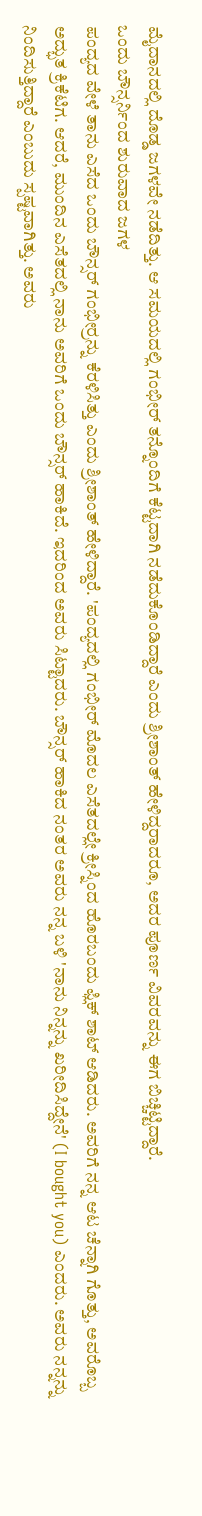ಮೈದಾನದಲ್ಲಿ ದೊಡ್ಡ ಜಗಳವೇ ನಡೆದಿತ್ತು. ಆ ಸಮಯದಲ್ಲಿ ಗಂಭೀರ್ ತನ್ನೊಂದಿಗೆ ಕೆಟ್ಟದಾಗಿ ನಡೆದುಕೊಂಡಿದ್ದಾರೆ ಎಂದು ಶ್ರೀಶಾಂತ್ ಹೇಳಿದ್ದರಾದರೂ, ಅದರ ಪೂರ್ಣ ವಿವರವನ್ನು ಈಗ ಬಿಚ್ಚಿಟ್ಟಿದ್ದಾರೆ.
ಒಂದು ಬೌನ್ಸರ್ನಿಂದ ಶುರುವಾದ ಜಗಳ
ಪಂದ್ಯದ ವೇಳೆ ತಾನು ಎಸೆದ ಒಂದು ಬೌನ್ಸರ್ ಗಂಭೀರ್ರನ್ನು ಕೆರಳಿಸಿತ್ತು ಎಂದು ಶ್ರೀಶಾಂತ್ ಹೇಳಿದ್ದಾರೆ. 'ಪಂದ್ಯದಲ್ಲಿ ಗಂಭೀರ್ ಮೊದಲ ಎಸೆತದಲ್ಲೇ ಕ್ರೀಸ್ನಿಂದ ಹೊರಬಂದು ಫ್ಲಿಕ್ ಶಾಟ್ ಆಡಿದರು. ಅವರಿಗೆ ನನ್ನ ಆಟ ಚೆನ್ನಾಗಿ ಗೊತ್ತು, ಅವರೊಬ್ಬ ಅದ್ಭುತ ಕ್ರಿಕೆಟಿಗ. ಆದರೆ, ಮುಂದಿನ ಎಸೆತದಲ್ಲಿ ನಾನು ಅವರಿಗೆ ಒಂದು ಬೌನ್ಸರ್ ಹಾಕಿದೆ. ಇದರಿಂದ ಅವರು ಸಿಟ್ಟಾದರು. ಬೌನ್ಸರ್ ಹಾಕಿದ ನಂತರ ಅವರು ನನ್ನ ಬಳಿ 'ನಾನು ನಿನ್ನನ್ನು ಖರೀದಿಸಿದ್ದೇನೆ' (I bought you) ಎಂದರು. ಅವರು ನನ್ನನ್ನು ನಿಂದಿಸುತ್ತಿದ್ದಾರೆ ಎಂಬುದು ಸ್ಪಷ್ಟವಾಗಿತ್ತು. ಅವರು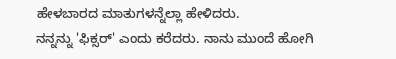ಹೇಳಬಾರದ ಮಾತುಗಳನ್ನೆಲ್ಲಾ ಹೇಳಿದರು.
ನನ್ನನ್ನು 'ಫಿಕ್ಸರ್' ಎಂದು ಕರೆದರು. ನಾನು ಮುಂದೆ ಹೋಗಿ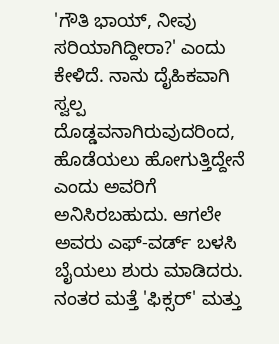'ಗೌತಿ ಭಾಯ್, ನೀವು ಸರಿಯಾಗಿದ್ದೀರಾ?' ಎಂದು ಕೇಳಿದೆ. ನಾನು ದೈಹಿಕವಾಗಿ ಸ್ವಲ್ಪ ದೊಡ್ಡವನಾಗಿರುವುದರಿಂದ, ಹೊಡೆಯಲು ಹೋಗುತ್ತಿದ್ದೇನೆ ಎಂದು ಅವರಿಗೆ ಅನಿಸಿರಬಹುದು. ಆಗಲೇ ಅವರು ಎಫ್-ವರ್ಡ್ ಬಳಸಿ ಬೈಯಲು ಶುರು ಮಾಡಿದರು. ನಂತರ ಮತ್ತೆ 'ಫಿಕ್ಸರ್' ಮತ್ತು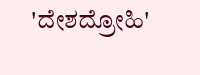'ದೇಶದ್ರೋಹಿ'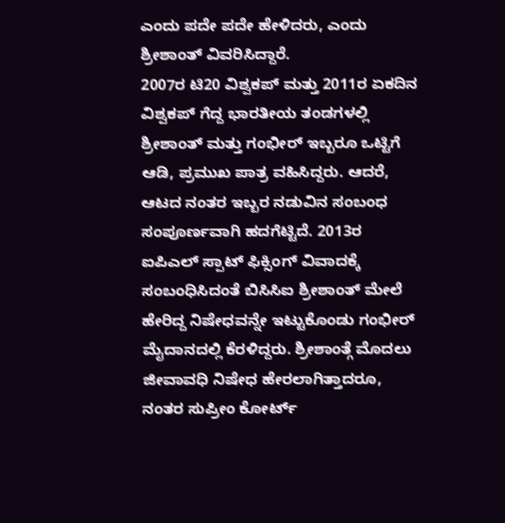ಎಂದು ಪದೇ ಪದೇ ಹೇಳಿದರು, ಎಂದು ಶ್ರೀಶಾಂತ್ ವಿವರಿಸಿದ್ದಾರೆ.
2007ರ ಟಿ20 ವಿಶ್ವಕಪ್ ಮತ್ತು 2011ರ ಏಕದಿನ ವಿಶ್ವಕಪ್ ಗೆದ್ದ ಭಾರತೀಯ ತಂಡಗಳಲ್ಲಿ ಶ್ರೀಶಾಂತ್ ಮತ್ತು ಗಂಭೀರ್ ಇಬ್ಬರೂ ಒಟ್ಟಿಗೆ ಆಡಿ, ಪ್ರಮುಖ ಪಾತ್ರ ವಹಿಸಿದ್ದರು. ಆದರೆ, ಆಟದ ನಂತರ ಇಬ್ಬರ ನಡುವಿನ ಸಂಬಂಧ ಸಂಪೂರ್ಣವಾಗಿ ಹದಗೆಟ್ಟಿದೆ. 2013ರ ಐಪಿಎಲ್ ಸ್ಪಾಟ್ ಫಿಕ್ಸಿಂಗ್ ವಿವಾದಕ್ಕೆ ಸಂಬಂಧಿಸಿದಂತೆ ಬಿಸಿಸಿಐ ಶ್ರೀಶಾಂತ್ ಮೇಲೆ ಹೇರಿದ್ದ ನಿಷೇಧವನ್ನೇ ಇಟ್ಟುಕೊಂಡು ಗಂಭೀರ್ ಮೈದಾನದಲ್ಲಿ ಕೆರಳಿದ್ದರು. ಶ್ರೀಶಾಂತ್ಗೆ ಮೊದಲು ಜೀವಾವಧಿ ನಿಷೇಧ ಹೇರಲಾಗಿತ್ತಾದರೂ, ನಂತರ ಸುಪ್ರೀಂ ಕೋರ್ಟ್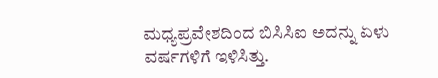ಮಧ್ಯಪ್ರವೇಶದಿಂದ ಬಿಸಿಸಿಐ ಅದನ್ನು ಏಳು ವರ್ಷಗಳಿಗೆ ಇಳಿಸಿತ್ತು.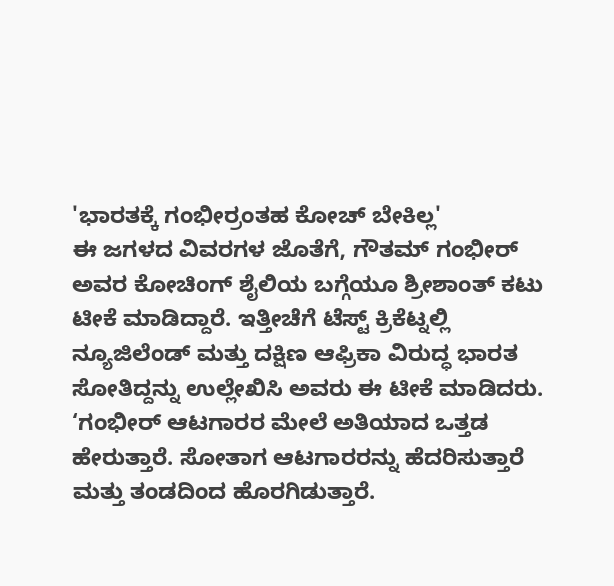'ಭಾರತಕ್ಕೆ ಗಂಭೀರ್ರಂತಹ ಕೋಚ್ ಬೇಕಿಲ್ಲ'
ಈ ಜಗಳದ ವಿವರಗಳ ಜೊತೆಗೆ, ಗೌತಮ್ ಗಂಭೀರ್ ಅವರ ಕೋಚಿಂಗ್ ಶೈಲಿಯ ಬಗ್ಗೆಯೂ ಶ್ರೀಶಾಂತ್ ಕಟು ಟೀಕೆ ಮಾಡಿದ್ದಾರೆ. ಇತ್ತೀಚೆಗೆ ಟೆಸ್ಟ್ ಕ್ರಿಕೆಟ್ನಲ್ಲಿ ನ್ಯೂಜಿಲೆಂಡ್ ಮತ್ತು ದಕ್ಷಿಣ ಆಫ್ರಿಕಾ ವಿರುದ್ಧ ಭಾರತ ಸೋತಿದ್ದನ್ನು ಉಲ್ಲೇಖಿಸಿ ಅವರು ಈ ಟೀಕೆ ಮಾಡಿದರು.
‘ಗಂಭೀರ್ ಆಟಗಾರರ ಮೇಲೆ ಅತಿಯಾದ ಒತ್ತಡ ಹೇರುತ್ತಾರೆ. ಸೋತಾಗ ಆಟಗಾರರನ್ನು ಹೆದರಿಸುತ್ತಾರೆ ಮತ್ತು ತಂಡದಿಂದ ಹೊರಗಿಡುತ್ತಾರೆ.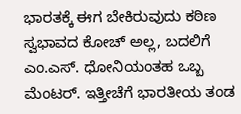ಭಾರತಕ್ಕೆ ಈಗ ಬೇಕಿರುವುದು ಕಠಿಣ ಸ್ವಭಾವದ ಕೋಚ್ ಅಲ್ಲ, ಬದಲಿಗೆ ಎಂ.ಎಸ್. ಧೋನಿಯಂತಹ ಒಬ್ಬ ಮೆಂಟರ್. ಇತ್ತೀಚೆಗೆ ಭಾರತೀಯ ತಂಡ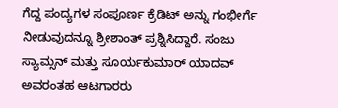ಗೆದ್ದ ಪಂದ್ಯಗಳ ಸಂಪೂರ್ಣ ಕ್ರೆಡಿಟ್ ಅನ್ನು ಗಂಭೀರ್ಗೆ ನೀಡುವುದನ್ನೂ ಶ್ರೀಶಾಂತ್ ಪ್ರಶ್ನಿಸಿದ್ದಾರೆ. ಸಂಜು ಸ್ಯಾಮ್ಸನ್ ಮತ್ತು ಸೂರ್ಯಕುಮಾರ್ ಯಾದವ್ ಅವರಂತಹ ಆಟಗಾರರು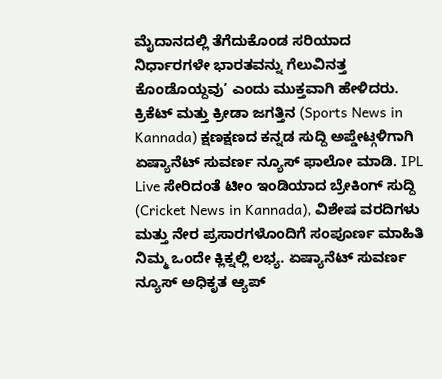ಮೈದಾನದಲ್ಲಿ ತೆಗೆದುಕೊಂಡ ಸರಿಯಾದ ನಿರ್ಧಾರಗಳೇ ಭಾರತವನ್ನು ಗೆಲುವಿನತ್ತ ಕೊಂಡೊಯ್ದವು’ ಎಂದು ಮುಕ್ತವಾಗಿ ಹೇಳಿದರು.
ಕ್ರಿಕೆಟ್ ಮತ್ತು ಕ್ರೀಡಾ ಜಗತ್ತಿನ (Sports News in Kannada) ಕ್ಷಣಕ್ಷಣದ ಕನ್ನಡ ಸುದ್ದಿ ಅಪ್ಡೇಟ್ಗಳಿಗಾಗಿ ಏಷ್ಯಾನೆಟ್ ಸುವರ್ಣ ನ್ಯೂಸ್ ಫಾಲೋ ಮಾಡಿ. IPL Live ಸೇರಿದಂತೆ ಟೀಂ ಇಂಡಿಯಾದ ಬ್ರೇಕಿಂಗ್ ಸುದ್ದಿ (Cricket News in Kannada), ವಿಶೇಷ ವರದಿಗಳು ಮತ್ತು ನೇರ ಪ್ರಸಾರಗಳೊಂದಿಗೆ ಸಂಪೂರ್ಣ ಮಾಹಿತಿ ನಿಮ್ಮ ಒಂದೇ ಕ್ಲಿಕ್ನಲ್ಲಿ ಲಭ್ಯ. ಏಷ್ಯಾನೆಟ್ ಸುವರ್ಣ ನ್ಯೂಸ್ ಅಧಿಕೃತ ಆ್ಯಪ್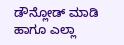ಡೌನ್ಲೋಡ್ ಮಾಡಿ ಹಾಗೂ ಎಲ್ಲಾ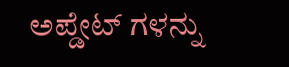ಅಪ್ಡೇಟ್ ಗಳನ್ನು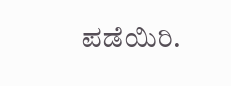ಪಡೆಯಿರಿ.